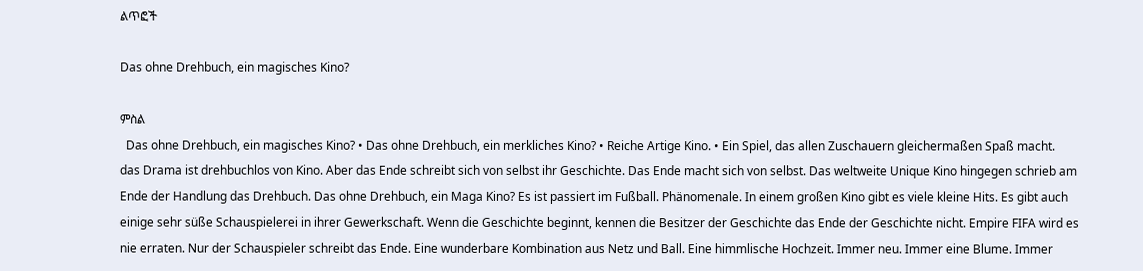ልጥፎች

Das ohne Drehbuch, ein magisches Kino?

ምስል
  Das ohne Drehbuch, ein magisches Kino? • Das ohne Drehbuch, ein merkliches Kino? • Reiche Artige Kino. • Ein Spiel, das allen Zuschauern gleichermaßen Spaß macht.          das Drama ist drehbuchlos von Kino. Aber das Ende schreibt sich von selbst ihr Geschichte. Das Ende macht sich von selbst. Das weltweite Unique Kino hingegen schrieb am Ende der Handlung das Drehbuch. Das ohne Drehbuch, ein Maga Kino? Es ist passiert im Fußball. Phänomenale. In einem großen Kino gibt es viele kleine Hits. Es gibt auch einige sehr süße Schauspielerei in ihrer Gewerkschaft. Wenn die Geschichte beginnt, kennen die Besitzer der Geschichte das Ende der Geschichte nicht. Empire FIFA wird es nie erraten. Nur der Schauspieler schreibt das Ende. Eine wunderbare Kombination aus Netz und Ball. Eine himmlische Hochzeit. Immer neu. Immer eine Blume. Immer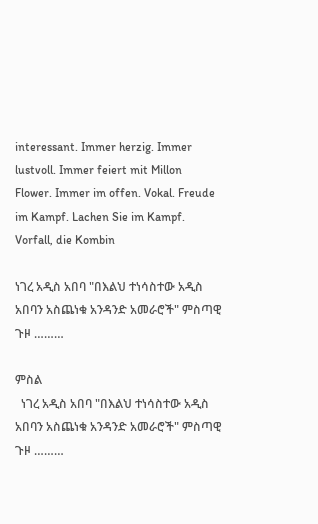interessant. Immer herzig. Immer lustvoll. Immer feiert mit Millon Flower. Immer im offen. Vokal. Freude im Kampf. Lachen Sie im Kampf. Vorfall, die Kombin

ነገረ አዲስ አበባ "በእልህ ተነሳስተው አዲስ አበባን አስጨነቁ አንዳንድ አመራሮች" ምስጣዊ ጉዞ ………

ምስል
  ነገረ አዲስ አበባ "በእልህ ተነሳስተው አዲስ አበባን አስጨነቁ አንዳንድ አመራሮች" ምስጣዊ ጉዞ ………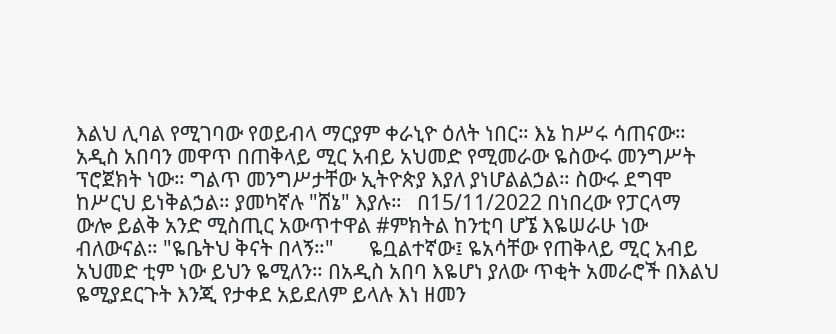እልህ ሊባል የሚገባው የወይብላ ማርያም ቀራኒዮ ዕለት ነበር። እኔ ከሥሩ ሳጠናው።   አዲስ አበባን መዋጥ በጠቅላይ ሚር አብይ አህመድ የሚመራው ዬስውሩ መንግሥት ፕሮጀክት ነው። ግልጥ መንግሥታቸው ኢትዮጵያ እያለ ያነሆልልኃል። ስውሩ ደግሞ ከሥርህ ይነቅልኃል። ያመካኛሉ "ሸኔ" እያሉ።   በ15/11/2022 በነበረው የፓርላማ ውሎ ይልቅ አንድ ሚስጢር አውጥተዋል #ምክትል ከንቲባ ሆኜ እዬሠራሁ ነው ብለውናል። "ዬቤትህ ቅናት በላኝ።"       ዬቧልተኛው፤ ዬአሳቸው የጠቅላይ ሚር አብይ አህመድ ቲም ነው ይህን ዬሚለን። በአዲስ አበባ እዬሆነ ያለው ጥቂት አመራሮች በእልህ ዬሚያደርጉት እንጂ የታቀደ አይደለም ይላሉ እነ ዘመን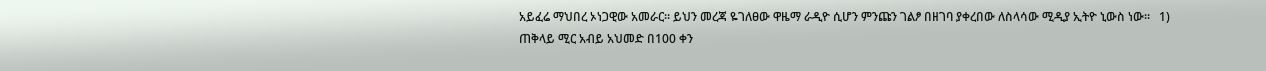አይፈሬ ማህበረ ኦነጋዊው አመራር። ይህን መረጃ ዬገለፀው ዋዜማ ራዲዮ ሲሆን ምንጩን ገልፆ በዘገባ ያቀረበው ለስላሳው ሚዲያ ኢትዮ ኒውስ ነው።   1) ጠቅላይ ሚር አብይ አህመድ በ100 ቀን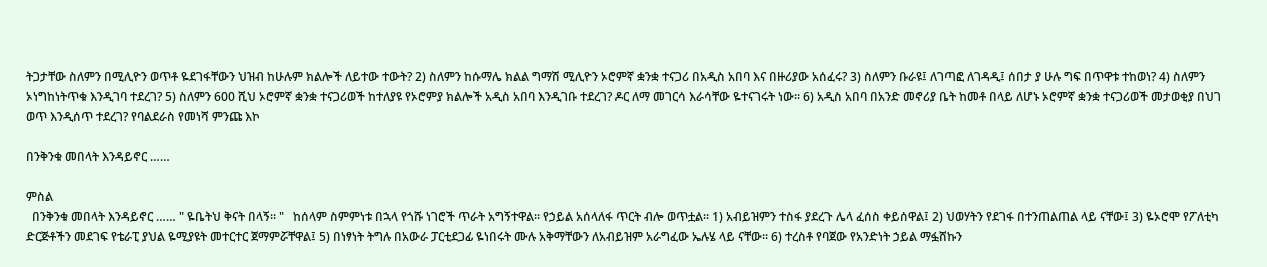ትጋታቸው ስለምን በሚሊዮን ወጥቶ ዬደገፋቸውን ህዝብ ከሁሉም ክልሎች ለይተው ተውት? 2) ስለምን ከሱማሌ ክልል ግማሽ ሚሊዮን ኦሮምኛ ቋንቋ ተናጋሪ በአዲስ አበባ እና በዙሪያው አሰፈሩ? 3) ስለምን ቡራዩ፤ ለገጣፎ ለገዳዲ፤ ሰበታ ያ ሁሉ ግፍ በጥዋቱ ተከወነ? 4) ስለምን ኦነግከነትጥቁ እንዲገባ ተደረገ? 5) ስለምን 600 ሺህ ኦሮምኛ ቋንቋ ተናጋሪወች ከተለያዩ የኦሮምያ ክልሎች አዲስ አበባ እንዲገቡ ተደረገ? ዶር ለማ መገርሳ እራሳቸው ዬተናገሩት ነው። 6) አዲስ አበባ በአንድ መኖሪያ ቤት ከመቶ በላይ ለሆኑ ኦሮምኛ ቋንቋ ተናጋሪወች መታወቂያ በህገ ወጥ እንዲሰጥ ተደረገ? የባልደራስ የመነሻ ምንጩ እኮ

በንቅንቁ መበላት እንዳይኖር ……

ምስል
  በንቅንቁ መበላት እንዳይኖር …… " ዬቤትህ ቅናት በላኝ። "   ከሰላም ስምምነቱ በኋላ የጎሹ ነገሮች ጥራት አግኝተዋል። የኃይል አሰላለፋ ጥርት ብሎ ወጥቷል። 1) አብይዝምን ተስፋ ያደረጉ ሌላ ፈሰስ ቀይሰዋል፤ 2) ህወሃትን የደገፋ በተንጠልጠል ላይ ናቸው፤ 3) ዬኦሮሞ የፖለቲካ ድርጅቶችን መደገፍ የቴራፒ ያህል ዬሚያዩት መተርተር ጀማምሯቸዋል፤ 5) በነፃነት ትግሉ በአውራ ፓርቲደጋፊ ዬነበሩት ሙሉ አቅማቸውን ለአብይዝም አራግፈው ኤሉሄ ላይ ናቸው። 6) ተረስቶ የባጀው የአንድነት ኃይል ማፏሸኩን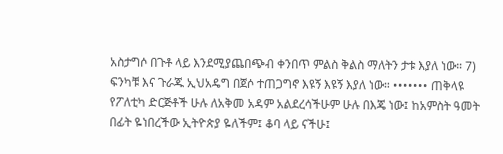አስታግሶ በጉቶ ላይ እንደሚያጨበጭብ ቀንበጥ ምልስ ቅልስ ማለትን ታቱ እያለ ነው። 7) ፍንካቹ እና ጉራጁ ኢህአዴግ በጀሶ ተጠጋግኖ እዩኝ እዩኝ እያለ ነው። ••••••• ጠቅላዩ የፖለቲካ ድርጅቶች ሁሉ ለአቅመ አዳም አልደረሳችሁም ሁሉ በእጄ ነው፤ ከአምስት ዓመት በፊት ዬነበረችው ኢትዮጵያ ዬለችም፤ ቆባ ላይ ናችሁ፤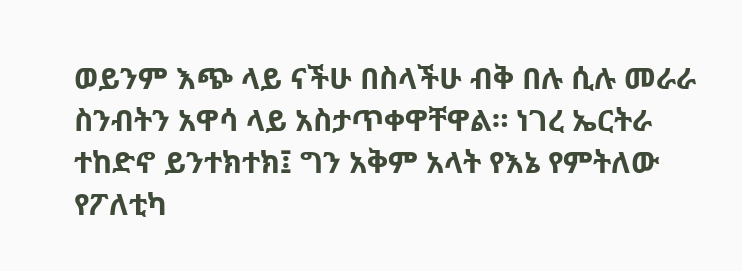ወይንም እጭ ላይ ናችሁ በስላችሁ ብቅ በሉ ሲሉ መራራ ስንብትን አዋሳ ላይ አስታጥቀዋቸዋል። ነገረ ኤርትራ ተከድኖ ይንተክተክ፤ ግን አቅም አላት የእኔ የምትለው የፖለቲካ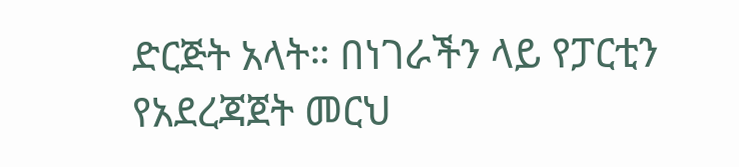ድርጅት አላት። በነገራችን ላይ የፓርቲን የአደረጃጀት መርህ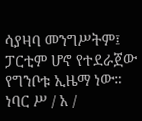ሳያዛባ መንግሥትም፤ ፓርቲም ሆኖ የተደራጀው የግንቦቱ ኢዜማ ነው። ነባር ሥ / አ /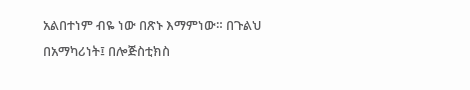አልበተነም ብዬ ነው በጽኑ እማምነው። በጉልህ በአማካሪነት፤ በሎጅስቲክስ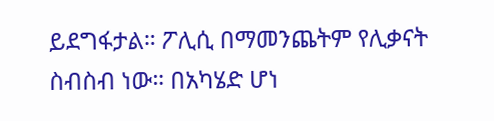ይደግፋታል። ፖሊሲ በማመንጨትም የሊቃናት ስብስብ ነው። በአካሄድ ሆነ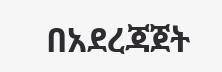በአደረጃጀት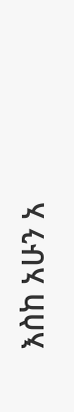እስከ አሁን አ